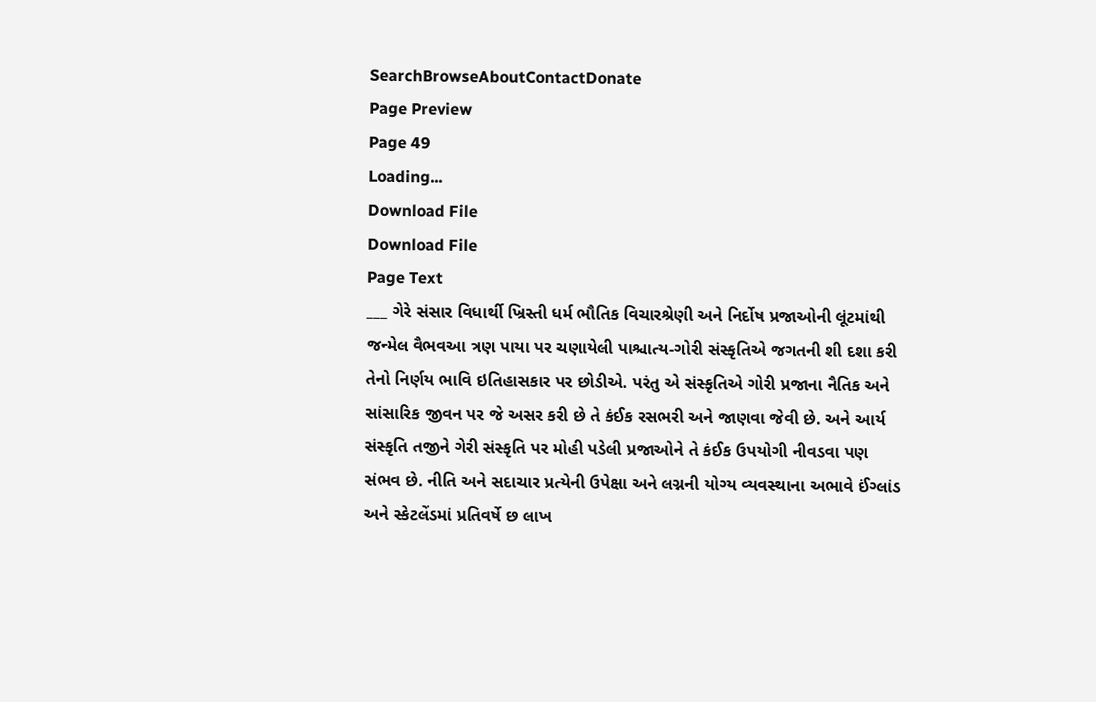SearchBrowseAboutContactDonate
Page Preview
Page 49
Loading...
Download File
Download File
Page Text
___ ગેરે સંસાર વિધાર્થી ખ્રિસ્તી ધર્મ ભૌતિક વિચારશ્રેણી અને નિર્દોષ પ્રજાઓની લૂંટમાંથી જન્મેલ વૈભવઆ ત્રણ પાયા પર ચણાયેલી પાશ્ચાત્ય-ગોરી સંસ્કૃતિએ જગતની શી દશા કરી તેનો નિર્ણય ભાવિ ઇતિહાસકાર પર છોડીએ. પરંતુ એ સંસ્કૃતિએ ગોરી પ્રજાના નૈતિક અને સાંસારિક જીવન પર જે અસર કરી છે તે કંઈક રસભરી અને જાણવા જેવી છે. અને આર્ય સંસ્કૃતિ તજીને ગેરી સંસ્કૃતિ પર મોહી પડેલી પ્રજાઓને તે કંઈક ઉપયોગી નીવડવા પણ સંભવ છે. નીતિ અને સદાચાર પ્રત્યેની ઉપેક્ષા અને લગ્નની યોગ્ય વ્યવસ્થાના અભાવે ઈંગ્લાંડ અને સ્કેટલેંડમાં પ્રતિવર્ષે છ લાખ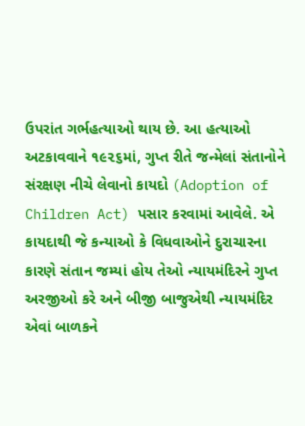ઉપરાંત ગર્ભહત્યાઓ થાય છે. આ હત્યાઓ અટકાવવાને ૧૯૨૬માં, ગુપ્ત રીતે જન્મેલાં સંતાનોને સંરક્ષણ નીચે લેવાનો કાયદો (Adoption of Children Act) પસાર કરવામાં આવેલે. એ કાયદાથી જે કન્યાઓ કે વિધવાઓને દુરાચારના કારણે સંતાન જમ્યાં હોય તેઓ ન્યાયમંદિરને ગુપ્ત અરજીઓ કરે અને બીજી બાજુએથી ન્યાયમંદિર એવાં બાળકને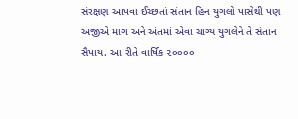સંરક્ષણ આપવા ઈચ્છતાં સંતાન હિન યુગલો પાસેથી પણ અજીએ માગ અને અંતમાં એવા ચાગ્ય યુગલેને તે સંતાન સૈપાય. આ રીતે વાર્ષિક ૨૦૦૦૦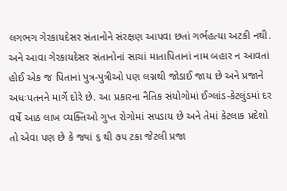લગભગ ગેરકાયદેસર સંતાનોને સંરક્ષણ આપવા છતાં ગર્ભહત્યા અટકી નથી. અને આવા ગેરકાયદેસર સંતાનોનાં સાચાં માતાપિતાનાં નામ બહાર ન આવતાં હોઈ એક જ પિતાનાં પુત્ર-પુત્રીઓ પણ લગ્નથી જોડાઈ જાય છે અને પ્રજાને અધઃપતનને માર્ગે દોરે છે. આ પ્રકારના નૈતિક સંયોગોમાં ઈગ્લાંડ-કેટલુંડમાં દર વર્ષે આઠ લાખ વ્યક્તિઓ ગુપ્ત રોગોમાં સપડાય છે અને તેમાં કેટલાક પ્રદેશો તો એવા પણ છે કે જ્યાં ૬ થી ૭૫ ટકા જેટલી પ્રજા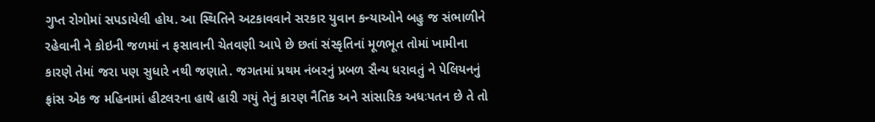ગુપ્ત રોગોમાં સપડાયેલી હોય. આ સ્થિતિને અટકાવવાને સરકાર યુવાન કન્યાઓને બહુ જ સંભાળીને રહેવાની ને કોઇની જળમાં ન ફસાવાની ચેતવણી આપે છે છતાં સંસ્કૃતિનાં મૂળભૂત તોમાં ખામીના કારણે તેમાં જરા પણ સુધારે નથી જણાતે. જગતમાં પ્રથમ નંબરનું પ્રબળ સૈન્ય ધરાવતું ને પેલિયનનું ફ્રાંસ એક જ મહિનામાં હીટલરના હાથે હારી ગયું તેનું કારણ નૈતિક અને સાંસારિક અધઃપતન છે તે તો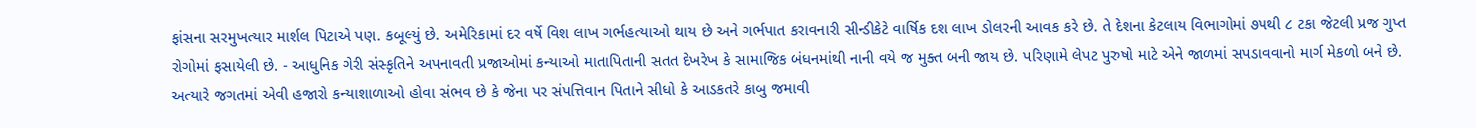ફાંસના સરમુખત્યાર માર્શલ પિટાએ પણ. કબૂલ્યું છે. અમેરિકામાં દર વર્ષે વિશ લાખ ગર્ભહત્યાઓ થાય છે અને ગર્ભપાત કરાવનારી સીન્ડીકેટે વાર્ષિક દશ લાખ ડોલરની આવક કરે છે. તે દેશના કેટલાય વિભાગોમાં ૭૫થી ૮ ટકા જેટલી પ્રજ ગુપ્ત રોગોમાં ફસાયેલી છે. - આધુનિક ગેરી સંસ્કૃતિને અપનાવતી પ્રજાઓમાં કન્યાઓ માતાપિતાની સતત દેખરેખ કે સામાજિક બંધનમાંથી નાની વયે જ મુક્ત બની જાય છે. પરિણામે લેપટ પુરુષો માટે એને જાળમાં સપડાવવાનો માર્ગ મેકળો બને છે. અત્યારે જગતમાં એવી હજારો કન્યાશાળાઓ હોવા સંભવ છે કે જેના પર સંપત્તિવાન પિતાને સીધો કે આડકતરે કાબુ જમાવી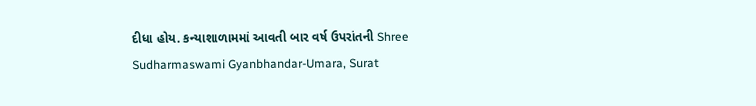દીધા હોય. કન્યાશાળામમાં આવતી બાર વર્ષ ઉપરાંતની Shree Sudharmaswami Gyanbhandar-Umara, Surat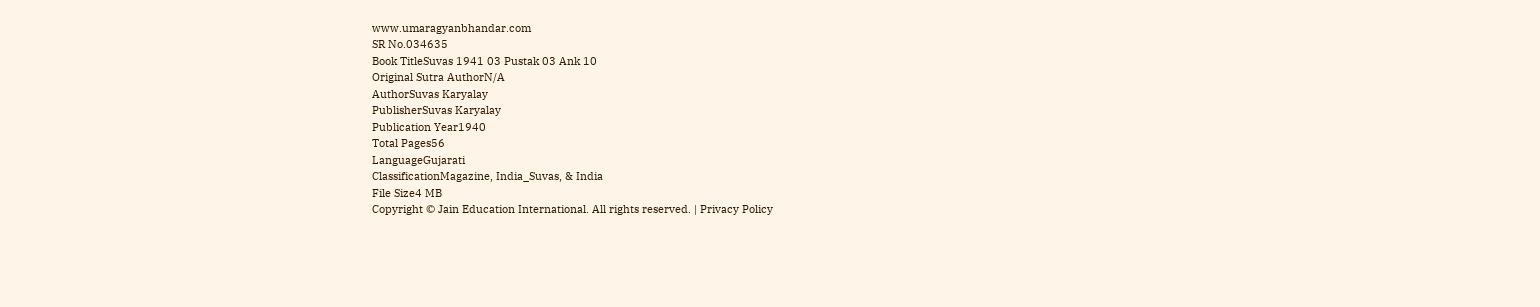www.umaragyanbhandar.com
SR No.034635
Book TitleSuvas 1941 03 Pustak 03 Ank 10
Original Sutra AuthorN/A
AuthorSuvas Karyalay
PublisherSuvas Karyalay
Publication Year1940
Total Pages56
LanguageGujarati
ClassificationMagazine, India_Suvas, & India
File Size4 MB
Copyright © Jain Education International. All rights reserved. | Privacy Policy